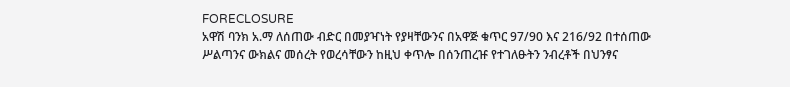FORECLOSURE
አዋሽ ባንክ አ.ማ ለሰጠው ብድር በመያዣነት የያዛቸውንና በአዋጅ ቁጥር 97/90 እና 216/92 በተሰጠው ሥልጣንና ውክልና መሰረት የወረሳቸውን ከዚህ ቀጥሎ በሰንጠረዡ የተገለፁትን ንብረቶች በህንፃና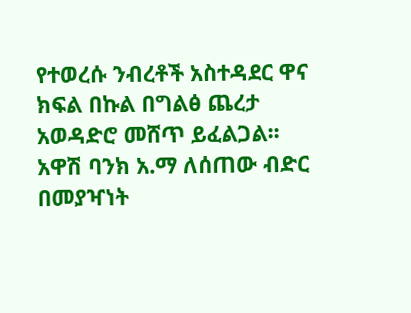የተወረሱ ንብረቶች አስተዳደር ዋና ክፍል በኩል በግልፅ ጨረታ አወዳድሮ መሸጥ ይፈልጋል፡፡
አዋሽ ባንክ አ.ማ ለሰጠው ብድር በመያዣነት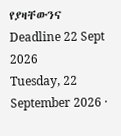የያዛቸውንና
Deadline 22 Sept 2026
Tuesday, 22 September 2026 ·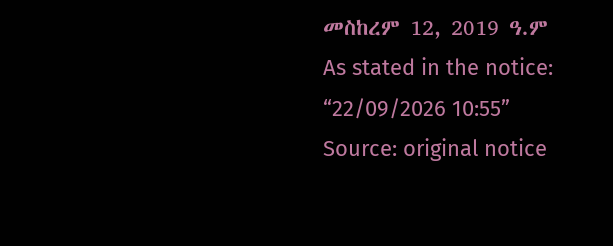መስከረም 12, 2019 ዓ.ም
As stated in the notice: “22/09/2026 10:55”
Source: original notice